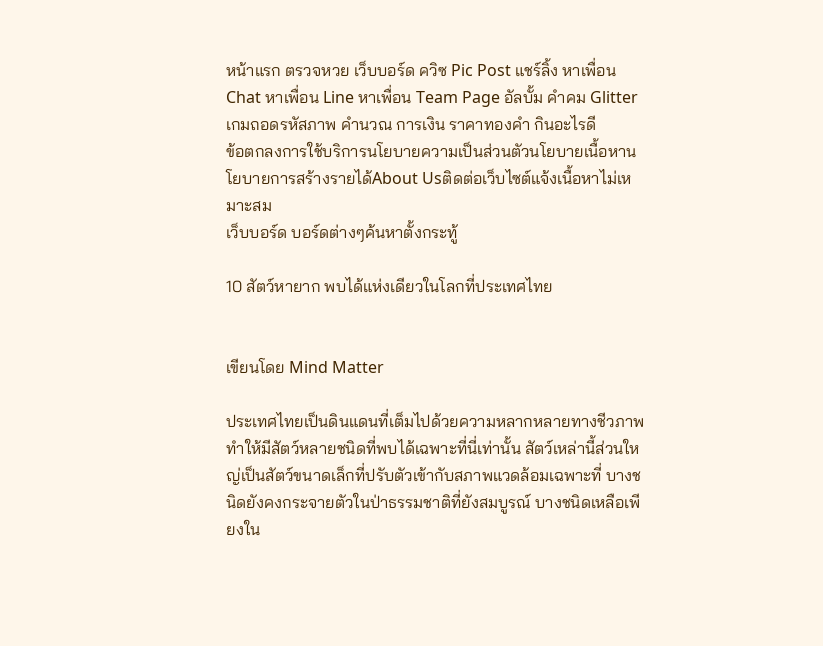หน้าแรก ตรวจหวย เว็บบอร์ด ควิซ Pic Post แชร์ลิ้ง หาเพื่อน Chat หาเพื่อน Line หาเพื่อน Team Page อัลบั้ม คำคม Glitter เกมถอดรหัสภาพ คำนวณ การเงิน ราคาทองคำ กินอะไรดี
ข้อตกลงการใช้บริการนโยบายความเป็นส่วนตัวนโยบายเนื้อหานโยบายการสร้างรายได้About Usติดต่อเว็บไซต์แจ้งเนื้อหาไม่เหมาะสม
เว็บบอร์ด บอร์ดต่างๆค้นหาตั้งกระทู้

10 สัตว์หายาก พบได้แห่งเดียวในโลกที่ประเทศไทย


เขียนโดย Mind Matter

ประเทศไทยเป็นดินแดนที่เต็มไปด้วยความหลากหลายทางชีวภาพ ทำให้มีสัตว์หลายชนิดที่พบได้เฉพาะที่นี่เท่านั้น สัตว์เหล่านี้ส่วนใหญ่เป็นสัตว์ขนาดเล็กที่ปรับตัวเข้ากับสภาพแวดล้อมเฉพาะที่ บางชนิดยังคงกระจายตัวในป่าธรรมชาติที่ยังสมบูรณ์ บางชนิดเหลือเพียงใน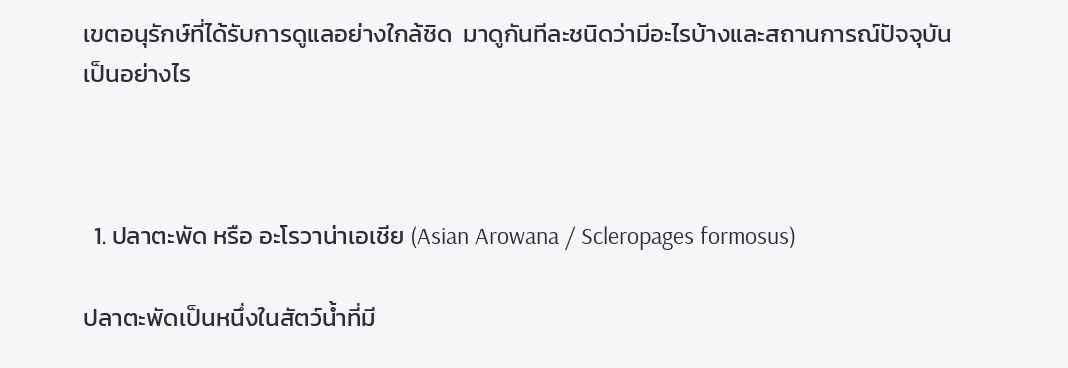เขตอนุรักษ์ที่ได้รับการดูแลอย่างใกล้ชิด  มาดูกันทีละชนิดว่ามีอะไรบ้างและสถานการณ์ปัจจุบันเป็นอย่างไร



  1. ปลาตะพัด หรือ อะโรวาน่าเอเชีย (Asian Arowana / Scleropages formosus)

ปลาตะพัดเป็นหนึ่งในสัตว์น้ำที่มี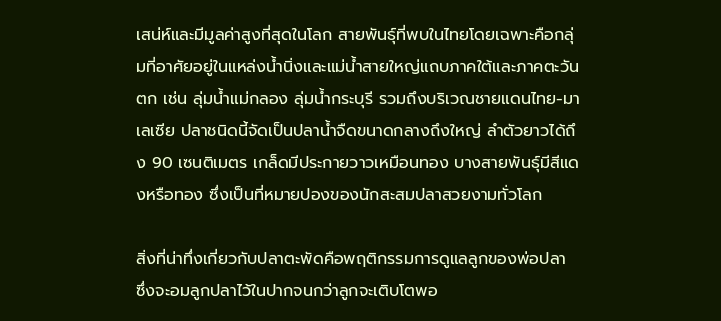เสน่ห์และมีมูลค่าสูงที่สุดในโลก สายพันธุ์ที่พบในไทยโดยเฉพาะคือกลุ่มที่อาศัยอยู่ในแหล่งน้ำนิ่งและแม่น้ำสายใหญ่แถบภาคใต้และภาคตะวันตก เช่น ลุ่มน้ำแม่กลอง ลุ่มน้ำกระบุรี รวมถึงบริเวณชายแดนไทย-มาเลเซีย ปลาชนิดนี้จัดเป็นปลาน้ำจืดขนาดกลางถึงใหญ่ ลำตัวยาวได้ถึง 90 เซนติเมตร เกล็ดมีประกายวาวเหมือนทอง บางสายพันธุ์มีสีแดงหรือทอง ซึ่งเป็นที่หมายปองของนักสะสมปลาสวยงามทั่วโลก

สิ่งที่น่าทึ่งเกี่ยวกับปลาตะพัดคือพฤติกรรมการดูแลลูกของพ่อปลา ซึ่งจะอมลูกปลาไว้ในปากจนกว่าลูกจะเติบโตพอ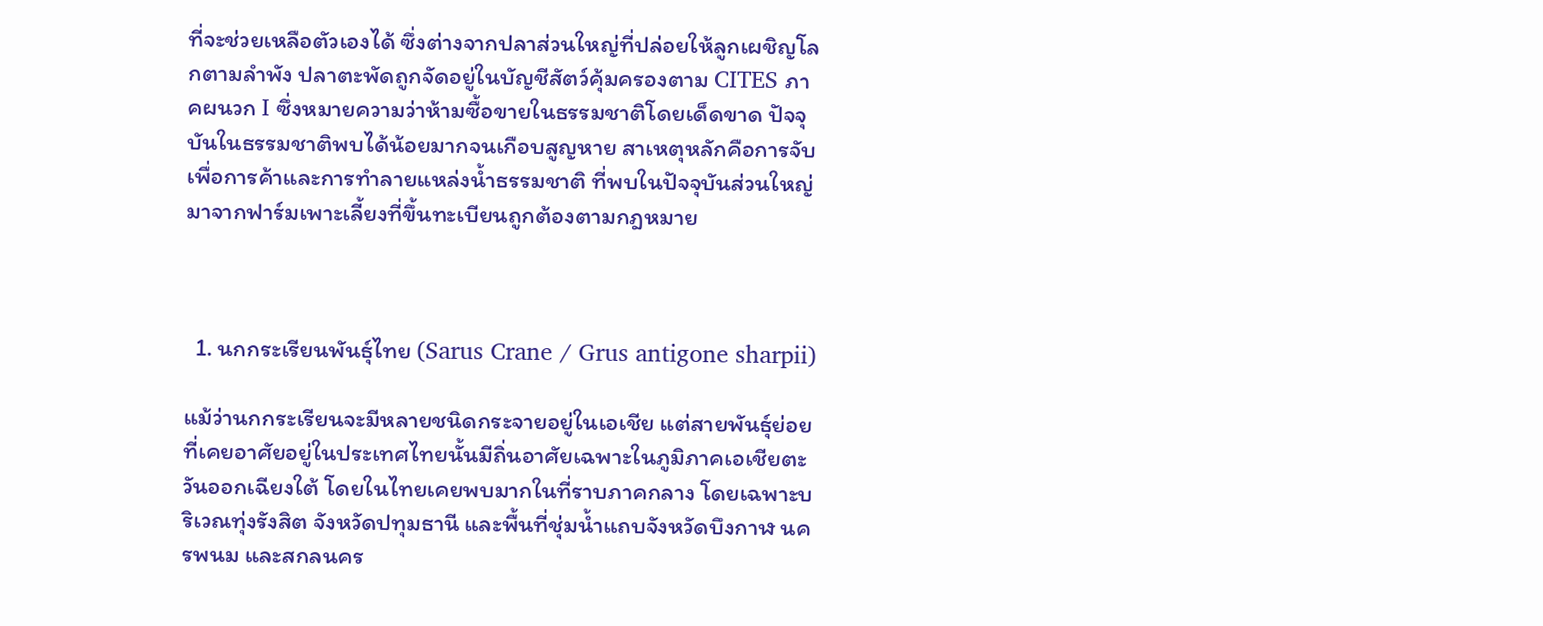ที่จะช่วยเหลือตัวเองได้ ซึ่งต่างจากปลาส่วนใหญ่ที่ปล่อยให้ลูกเผชิญโลกตามลำพัง ปลาตะพัดถูกจัดอยู่ในบัญชีสัตว์คุ้มครองตาม CITES ภาคผนวก I ซึ่งหมายความว่าห้ามซื้อขายในธรรมชาติโดยเด็ดขาด ปัจจุบันในธรรมชาติพบได้น้อยมากจนเกือบสูญหาย สาเหตุหลักคือการจับเพื่อการค้าและการทำลายแหล่งน้ำธรรมชาติ ที่พบในปัจจุบันส่วนใหญ่มาจากฟาร์มเพาะเลี้ยงที่ขึ้นทะเบียนถูกต้องตามกฎหมาย



  1. นกกระเรียนพันธุ์ไทย (Sarus Crane / Grus antigone sharpii)

แม้ว่านกกระเรียนจะมีหลายชนิดกระจายอยู่ในเอเชีย แต่สายพันธุ์ย่อยที่เคยอาศัยอยู่ในประเทศไทยนั้นมีถิ่นอาศัยเฉพาะในภูมิภาคเอเชียตะวันออกเฉียงใต้ โดยในไทยเคยพบมากในที่ราบภาคกลาง โดยเฉพาะบริเวณทุ่งรังสิต จังหวัดปทุมธานี และพื้นที่ชุ่มน้ำแถบจังหวัดบึงกาฬ นครพนม และสกลนคร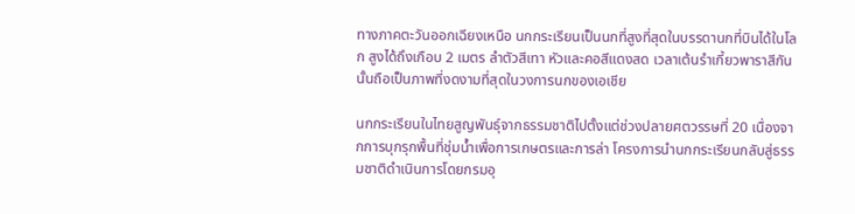ทางภาคตะวันออกเฉียงเหนือ นกกระเรียนเป็นนกที่สูงที่สุดในบรรดานกที่บินได้ในโลก สูงได้ถึงเกือบ 2 เมตร ลำตัวสีเทา หัวและคอสีแดงสด เวลาเต้นรำเกี้ยวพาราสีกันนั้นถือเป็นภาพที่งดงามที่สุดในวงการนกของเอเชีย

นกกระเรียนในไทยสูญพันธุ์จากธรรมชาติไปตั้งแต่ช่วงปลายศตวรรษที่ 20 เนื่องจากการบุกรุกพื้นที่ชุ่มน้ำเพื่อการเกษตรและการล่า โครงการนำนกกระเรียนกลับสู่ธรรมชาติดำเนินการโดยกรมอุ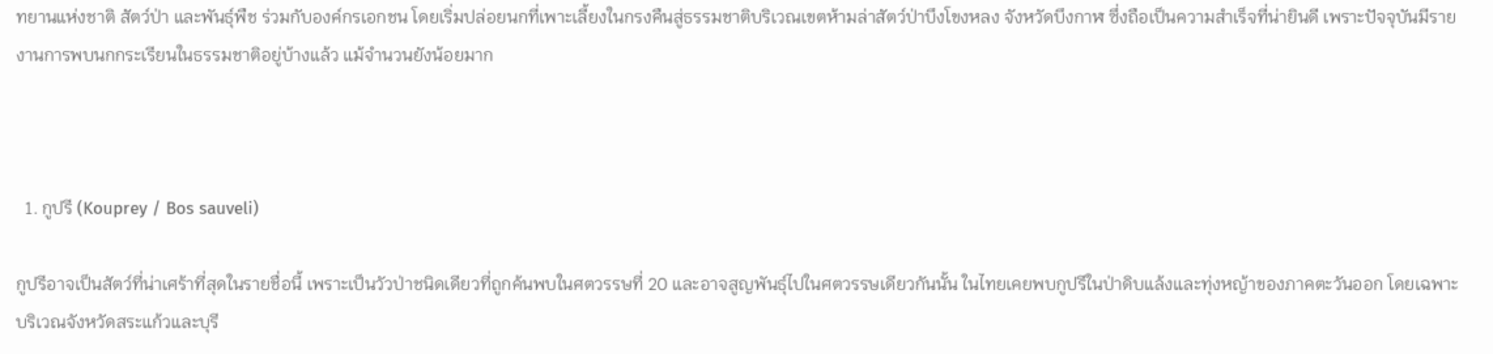ทยานแห่งชาติ สัตว์ป่า และพันธุ์พืช ร่วมกับองค์กรเอกชน โดยเริ่มปล่อยนกที่เพาะเลี้ยงในกรงคืนสู่ธรรมชาติบริเวณเขตห้ามล่าสัตว์ป่าบึงโขงหลง จังหวัดบึงกาฬ ซึ่งถือเป็นความสำเร็จที่น่ายินดี เพราะปัจจุบันมีรายงานการพบนกกระเรียนในธรรมชาติอยู่บ้างแล้ว แม้จำนวนยังน้อยมาก



  1. กูปรี (Kouprey / Bos sauveli)

กูปรีอาจเป็นสัตว์ที่น่าเศร้าที่สุดในรายชื่อนี้ เพราะเป็นวัวป่าชนิดเดียวที่ถูกค้นพบในศตวรรษที่ 20 และอาจสูญพันธุ์ไปในศตวรรษเดียวกันนั้น ในไทยเคยพบกูปรีในป่าดิบแล้งและทุ่งหญ้าของภาคตะวันออก โดยเฉพาะบริเวณจังหวัดสระแก้วและบุรี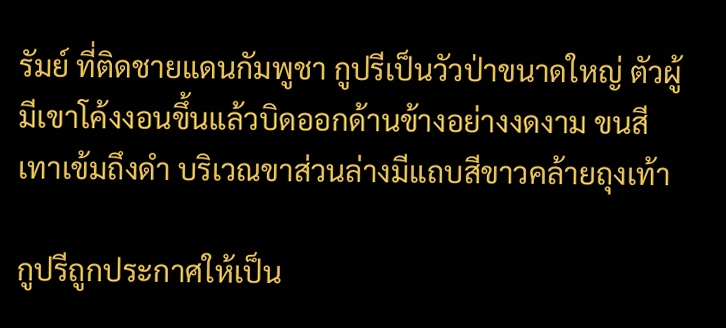รัมย์ ที่ติดชายแดนกัมพูชา กูปรีเป็นวัวป่าขนาดใหญ่ ตัวผู้มีเขาโค้งงอนขึ้นแล้วบิดออกด้านข้างอย่างงดงาม ขนสีเทาเข้มถึงดำ บริเวณขาส่วนล่างมีแถบสีขาวคล้ายถุงเท้า

กูปรีถูกประกาศให้เป็น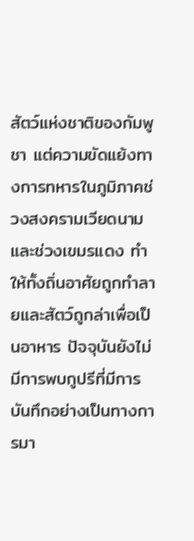สัตว์แห่งชาติของกัมพูชา แต่ความขัดแย้งทางการทหารในภูมิภาคช่วงสงครามเวียดนามและช่วงเขมรแดง ทำให้ทั้งถิ่นอาศัยถูกทำลายและสัตว์ถูกล่าเพื่อเป็นอาหาร ปัจจุบันยังไม่มีการพบกูปรีที่มีการบันทึกอย่างเป็นทางการมา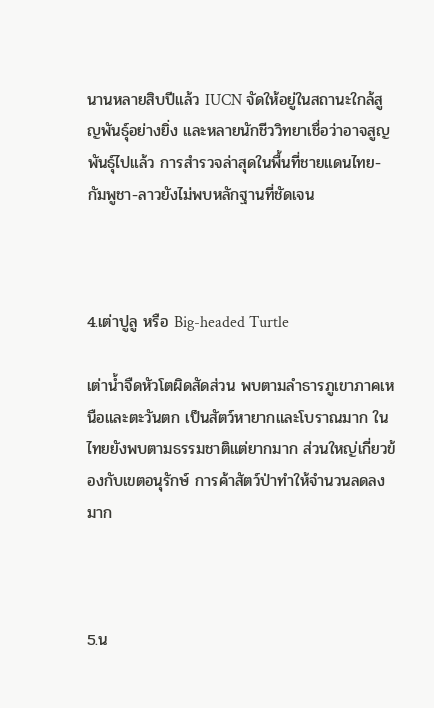นานหลายสิบปีแล้ว IUCN จัดให้อยู่ในสถานะใกล้สูญพันธุ์อย่างยิ่ง และหลายนักชีววิทยาเชื่อว่าอาจสูญพันธุ์ไปแล้ว การสำรวจล่าสุดในพื้นที่ชายแดนไทย-กัมพูชา-ลาวยังไม่พบหลักฐานที่ชัดเจน



4.เต่าปูลู หรือ Big-headed Turtle

เต่าน้ำจืดหัวโตผิดสัดส่วน พบตามลำธารภูเขาภาคเหนือและตะวันตก เป็นสัตว์หายากและโบราณมาก ในไทยยังพบตามธรรมชาติแต่ยากมาก ส่วนใหญ่เกี่ยวข้องกับเขตอนุรักษ์ การค้าสัตว์ป่าทำให้จำนวนลดลงมาก



5.น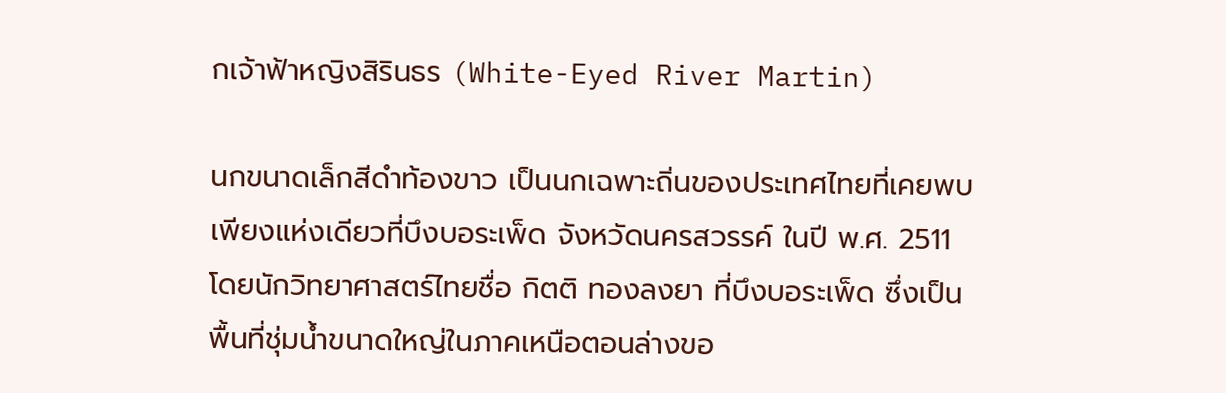กเจ้าฟ้าหญิงสิรินธร (White-Eyed River Martin)

นกขนาดเล็กสีดำท้องขาว เป็นนกเฉพาะถิ่นของประเทศไทยที่เคยพบเพียงแห่งเดียวที่บึงบอระเพ็ด จังหวัดนครสวรรค์ ในปี พ.ศ. 2511 โดยนักวิทยาศาสตร์ไทยชื่อ กิตติ ทองลงยา ที่บึงบอระเพ็ด ซึ่งเป็นพื้นที่ชุ่มน้ำขนาดใหญ่ในภาคเหนือตอนล่างขอ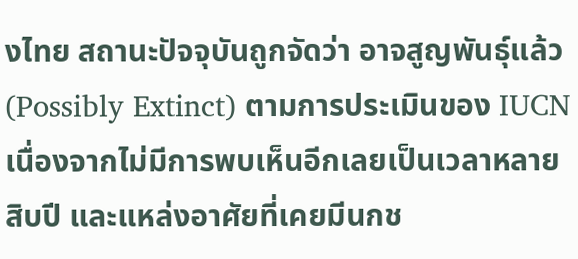งไทย สถานะปัจจุบันถูกจัดว่า อาจสูญพันธุ์แล้ว (Possibly Extinct) ตามการประเมินของ IUCN เนื่องจากไม่มีการพบเห็นอีกเลยเป็นเวลาหลายสิบปี และแหล่งอาศัยที่เคยมีนกช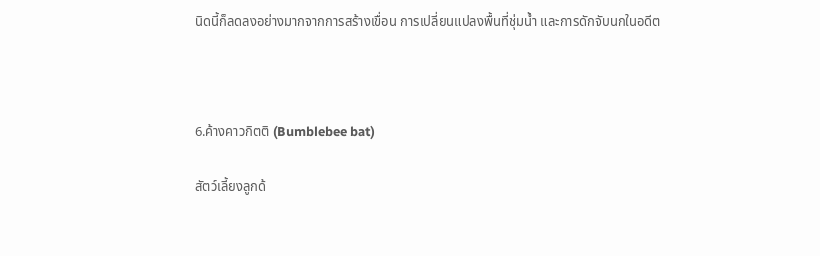นิดนี้ก็ลดลงอย่างมากจากการสร้างเขื่อน การเปลี่ยนแปลงพื้นที่ชุ่มน้ำ และการดักจับนกในอดีต



6.ค้างคาวกิตติ (Bumblebee bat)

สัตว์เลี้ยงลูกด้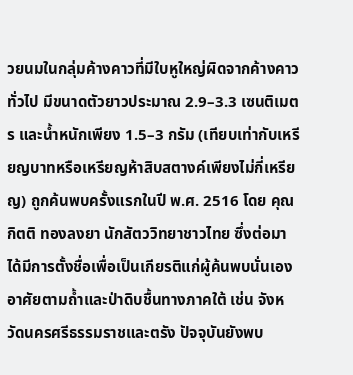วยนมในกลุ่มค้างคาวที่มีใบหูใหญ่ผิดจากค้างคาวทั่วไป มีขนาดตัวยาวประมาณ 2.9–3.3 เซนติเมตร และน้ำหนักเพียง 1.5–3 กรัม (เทียบเท่ากับเหรียญบาทหรือเหรียญห้าสิบสตางค์เพียงไม่กี่เหรียญ) ถูกค้นพบครั้งแรกในปี พ.ศ. 2516 โดย คุณกิตติ ทองลงยา นักสัตววิทยาชาวไทย ซึ่งต่อมาได้มีการตั้งชื่อเพื่อเป็นเกียรติแก่ผู้ค้นพบนั่นเอง อาศัยตามถ้ำและป่าดิบชื้นทางภาคใต้ เช่น จังหวัดนครศรีธรรมราชและตรัง ปัจจุบันยังพบ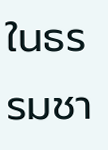ในธรรมชา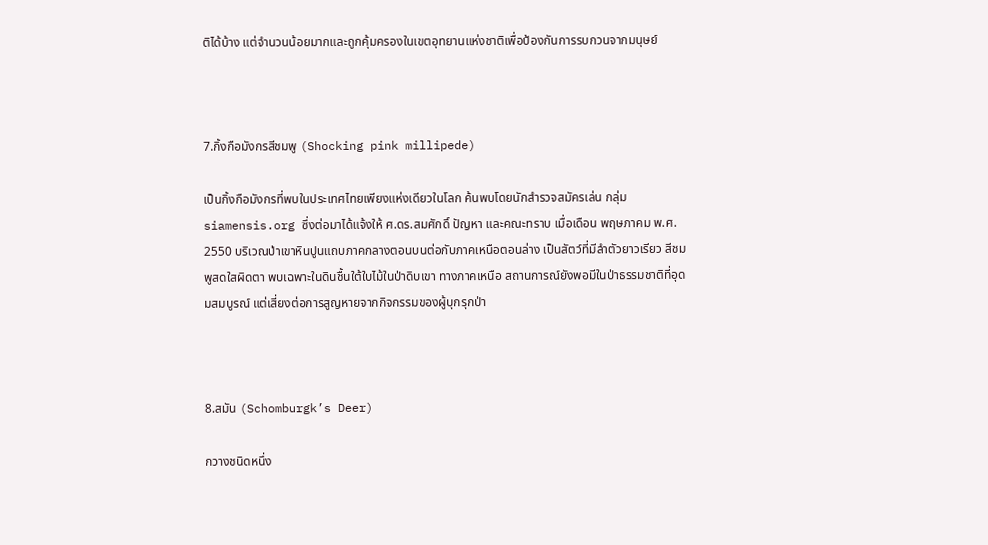ติได้บ้าง แต่จำนวนน้อยมากและถูกคุ้มครองในเขตอุทยานแห่งชาติเพื่อป้องกันการรบกวนจากมนุษย์



7.กิ้งกือมังกรสีชมพู (Shocking pink millipede)

เป็นกิ้งกือมังกรที่พบในประเทศไทยเพียงแห่งเดียวในโลก ค้นพบโดยนักสำรวจสมัครเล่น กลุ่ม siamensis.org ซึ่งต่อมาได้แจ้งให้ ศ.ดร.สมศักดิ์ ปัญหา และคณะทราบ เมื่อเดือน พฤษภาคม พ.ศ. 2550 บริเวณป่าเขาหินปูนแถบภาคกลางตอนบนต่อกับภาคเหนือตอนล่าง เป็นสัตว์ที่มีลำตัวยาวเรียว สีชมพูสดใสผิดตา พบเฉพาะในดินชื้นใต้ใบไม้ในป่าดิบเขา ทางภาคเหนือ สถานการณ์ยังพอมีในป่าธรรมชาติที่อุดมสมบูรณ์ แต่เสี่ยงต่อการสูญหายจากกิจกรรมของผู้บุกรุกป่า



8.สมัน (Schomburgk’s Deer)

กวางชนิดหนึ่ง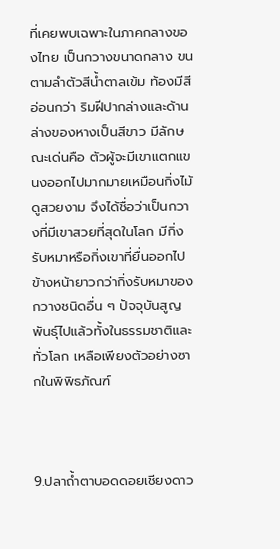ที่เคยพบเฉพาะในภาคกลางของไทย เป็นกวางขนาดกลาง ขนตามลำตัวสีน้ำตาลเข้ม ท้องมีสีอ่อนกว่า ริมฝีปากล่างและด้านล่างของหางเป็นสีขาว มีลักษณะเด่นคือ ตัวผู้จะมีเขาแตกแขนงออกไปมากมายเหมือนกิ่งไม้ ดูสวยงาม จึงได้ชื่อว่าเป็นกวางที่มีเขาสวยที่สุดในโลก มีกิ่งรับหมาหรือกิ่งเขาที่ยื่นออกไปข้างหน้ายาวกว่ากิ่งรับหมาของกวางชนิดอื่น ๆ ปัจจุบันสูญพันธุ์ไปแล้วทั้งในธรรมชาติและทั่วโลก เหลือเพียงตัวอย่างซากในพิพิธภัณฑ์



9.ปลาถ้ำตาบอดดอยเชียงดาว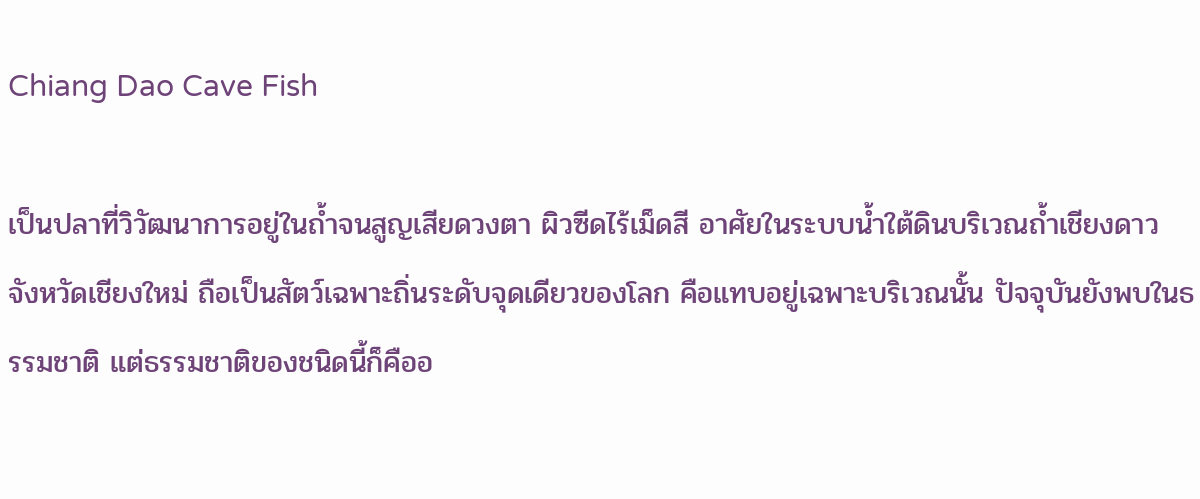Chiang Dao Cave Fish

เป็นปลาที่วิวัฒนาการอยู่ในถ้ำจนสูญเสียดวงตา ผิวซีดไร้เม็ดสี อาศัยในระบบน้ำใต้ดินบริเวณถ้ำเชียงดาว จังหวัดเชียงใหม่ ถือเป็นสัตว์เฉพาะถิ่นระดับจุดเดียวของโลก คือแทบอยู่เฉพาะบริเวณนั้น ปัจจุบันยังพบในธรรมชาติ แต่ธรรมชาติของชนิดนี้ก็คืออ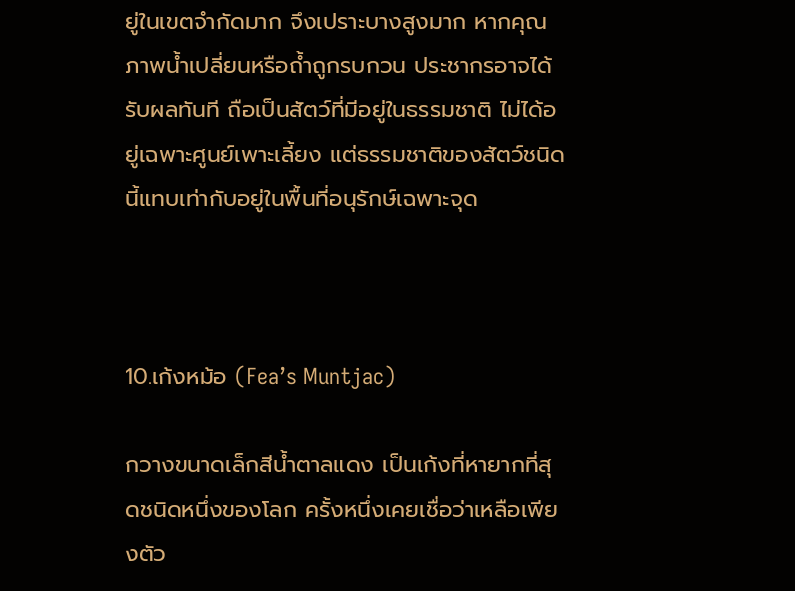ยู่ในเขตจำกัดมาก จึงเปราะบางสูงมาก หากคุณภาพน้ำเปลี่ยนหรือถ้ำถูกรบกวน ประชากรอาจได้รับผลทันที ถือเป็นสัตว์ที่มีอยู่ในธรรมชาติ ไม่ได้อยู่เฉพาะศูนย์เพาะเลี้ยง แต่ธรรมชาติของสัตว์ชนิดนี้แทบเท่ากับอยู่ในพื้นที่อนุรักษ์เฉพาะจุด



10.เก้งหม้อ (Fea’s Muntjac)

กวางขนาดเล็กสีน้ำตาลแดง เป็นเก้งที่หายากที่สุดชนิดหนึ่งของโลก ครั้งหนึ่งเคยเชื่อว่าเหลือเพียงตัว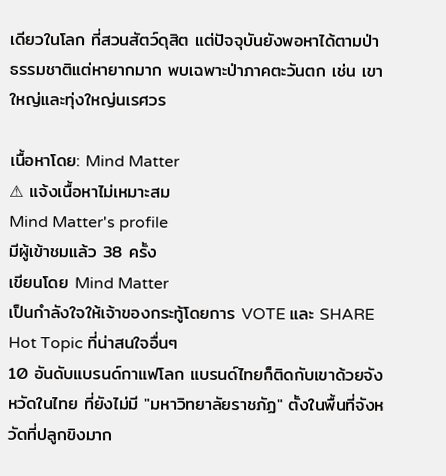เดียวในโลก ที่สวนสัตว์ดุสิต แต่ปัจจุบันยังพอหาได้ตามป่าธรรมชาติแต่หายากมาก พบเฉพาะป่าภาคตะวันตก เช่น เขาใหญ่และทุ่งใหญ่นเรศวร

เนื้อหาโดย: Mind Matter
⚠ แจ้งเนื้อหาไม่เหมาะสม
Mind Matter's profile
มีผู้เข้าชมแล้ว 38 ครั้ง
เขียนโดย Mind Matter
เป็นกำลังใจให้เจ้าของกระทู้โดยการ VOTE และ SHARE
Hot Topic ที่น่าสนใจอื่นๆ
10 อันดับแบรนด์กาแฟโลก แบรนด์ไทยก็ติดกับเขาด้วยจังหวัดในไทย ที่ยังไม่มี "มหาวิทยาลัยราชภัฏ" ตั้งในพื้นที่จังหวัดที่ปลูกขิงมาก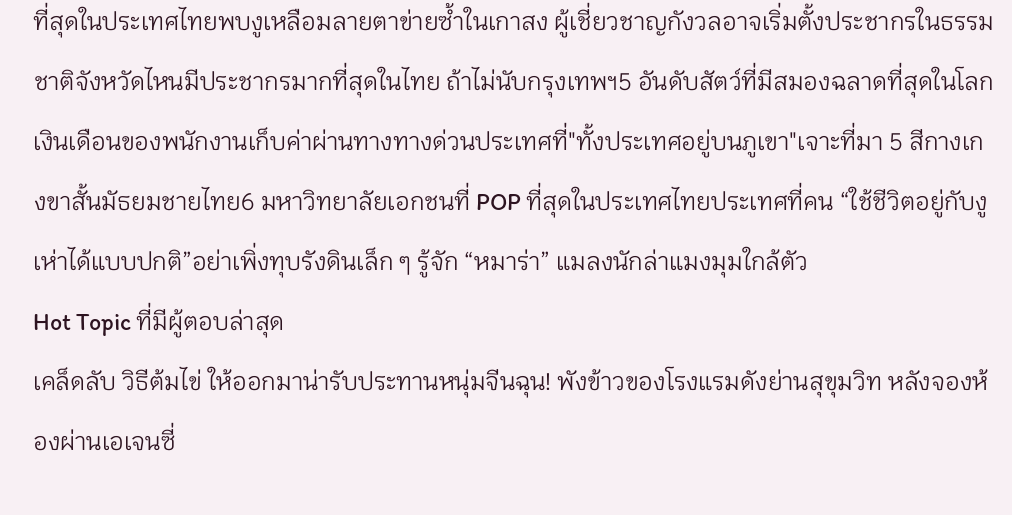ที่สุดในประเทศไทยพบงูเหลือมลายตาข่ายซ้ำในเกาสง ผู้เชี่ยวชาญกังวลอาจเริ่มตั้งประชากรในธรรมชาติจังหวัดไหนมีประชากรมากที่สุดในไทย ถ้าไม่นับกรุงเทพฯ5 อันดับสัตว์ที่มีสมองฉลาดที่สุดในโลกเงินเดือนของพนักงานเก็บค่าผ่านทางทางด่วนประเทศที่"ทั้งประเทศอยู่บนภูเขา"เจาะที่มา 5 สีกางเกงขาสั้นมัธยมชายไทย6 มหาวิทยาลัยเอกชนที่ POP ที่สุดในประเทศไทยประเทศที่คน “ใช้ชีวิตอยู่กับงูเห่าได้แบบปกติ”อย่าเพิ่งทุบรังดินเล็ก ๆ รู้จัก “หมาร่า” แมลงนักล่าแมงมุมใกล้ตัว
Hot Topic ที่มีผู้ตอบล่าสุด
เคล็ดลับ วิธีต้มไข่ ให้ออกมาน่ารับประทานหนุ่มจีนฉุน! พังข้าวของโรงแรมดังย่านสุขุมวิท หลังจองห้องผ่านเอเจนซี่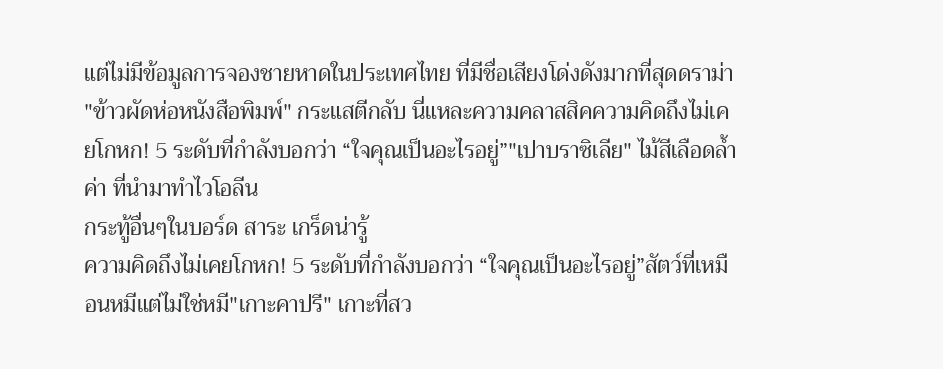แต่ไม่มีข้อมูลการจองชายหาดในประเทศไทย ที่มีชื่อเสียงโด่งดังมากที่สุดดราม่า "ข้าวผัดห่อหนังสือพิมพ์" กระแสตีกลับ นี่แหละความคลาสสิคความคิดถึงไม่เคยโกหก! 5 ระดับที่กำลังบอกว่า “ใจคุณเป็นอะไรอยู่”"เปาบราซิเลีย" ไม้สีเลือดล้ำค่า ที่นำมาทำไวโอลีน
กระทู้อื่นๆในบอร์ด สาระ เกร็ดน่ารู้
ความคิดถึงไม่เคยโกหก! 5 ระดับที่กำลังบอกว่า “ใจคุณเป็นอะไรอยู่”สัตว์ที่เหมือนหมีแต่ไม่ใช่หมี"เกาะคาปรี" เกาะที่สว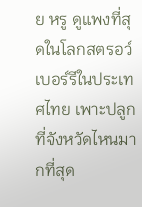ย หรู ดูแพงที่สุดในโลกสตรอว์เบอร์รีในประเทศไทย เพาะปลูกที่จังหวัดไหนมากที่สุด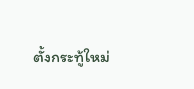ตั้งกระทู้ใหม่